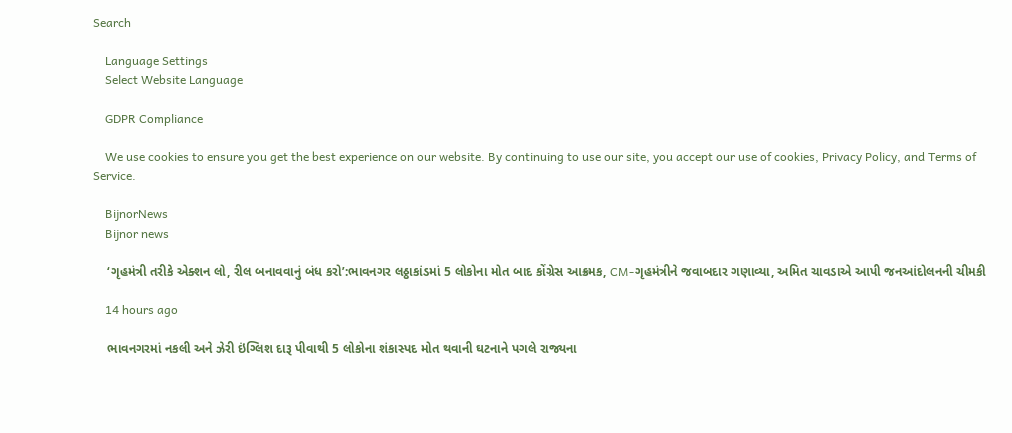Search

    Language Settings
    Select Website Language

    GDPR Compliance

    We use cookies to ensure you get the best experience on our website. By continuing to use our site, you accept our use of cookies, Privacy Policy, and Terms of Service.

    BijnorNews
    Bijnor news

    ‘ગૃહમંત્રી તરીકે એક્શન લો, રીલ બનાવવાનું બંધ કરો’:ભાવનગર લઠ્ઠાકાંડમાં 5 લોકોના મોત બાદ કોંગ્રેસ આક્રમક, CM-ગૃહમંત્રીને જવાબદાર ગણાવ્યા, અમિત ચાવડાએ આપી જનઆંદોલનની ચીમકી

    14 hours ago

    ભાવનગરમાં નકલી અને ઝેરી ઇંગ્લિશ દારૂ પીવાથી 5 લોકોના શંકાસ્પદ મોત થવાની ઘટનાને પગલે રાજ્યના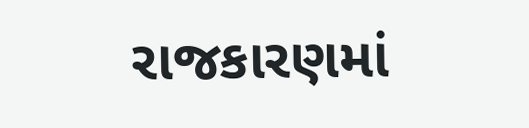રાજકારણમાં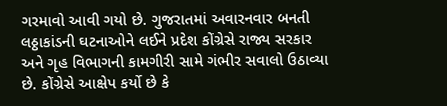ગરમાવો આવી ગયો છે. ગુજરાતમાં અવારનવાર બનતી લઠ્ઠાકાંડની ઘટનાઓને લઈને પ્રદેશ કોંગ્રેસે રાજ્ય સરકાર અને ગૃહ વિભાગની કામગીરી સામે ગંભીર સવાલો ઉઠાવ્યા છે. કોંગ્રેસે આક્ષેપ કર્યો છે કે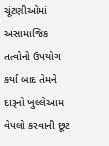ચૂંટણીઓમાં અસામાજિક તત્વોનો ઉપયોગ કર્યા બાદ તેમને દારૂનો ખુલ્લેઆમ વેપલો કરવાની છૂટ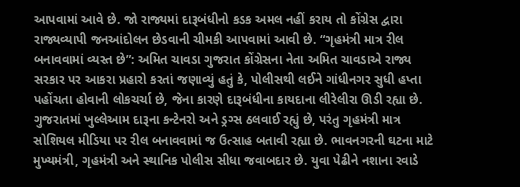આપવામાં આવે છે. જો રાજ્યમાં દારૂબંધીનો કડક અમલ નહીં કરાય તો કોંગ્રેસ દ્વારા રાજ્યવ્યાપી જનઆંદોલન છેડવાની ચીમકી આપવામાં આવી છે. “ગૃહમંત્રી માત્ર રીલ બનાવવામાં વ્યસ્ત છે”: અમિત ચાવડા ગુજરાત કોંગ્રેસના નેતા અમિત ચાવડાએ રાજ્ય સરકાર પર આકરા પ્રહારો કરતાં જણાવ્યું હતું કે, પોલીસથી લઈને ગાંધીનગર સુધી હપ્તા પહોંચતા હોવાની લોકચર્ચા છે, જેના કારણે દારૂબંધીના કાયદાના લીરેલીરા ઊડી રહ્યા છે. ગુજરાતમાં ખુલ્લેઆમ દારૂના કન્ટેનરો અને ડ્રગ્સ ઠલવાઈ રહ્યું છે, પરંતુ ગૃહમંત્રી માત્ર સોશિયલ મીડિયા પર રીલ બનાવવામાં જ ઉત્સાહ બતાવી રહ્યા છે. ભાવનગરની ઘટના માટે મુખ્યમંત્રી, ગૃહમંત્રી અને સ્થાનિક પોલીસ સીધા જવાબદાર છે. યુવા પેઢીને નશાના રવાડે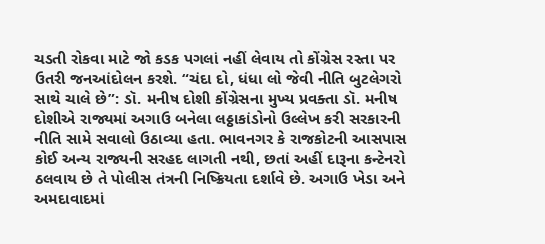ચડતી રોકવા માટે જો કડક પગલાં નહીં લેવાય તો કોંગ્રેસ રસ્તા પર ઉતરી જનઆંદોલન કરશે. “ચંદા દો, ધંધા લો જેવી નીતિ બુટલેગરો સાથે ચાલે છે”: ડૉ. મનીષ દોશી કોંગ્રેસના મુખ્ય પ્રવક્તા ડૉ. મનીષ દોશીએ રાજ્યમાં અગાઉ બનેલા લઠ્ઠાકાંડોનો ઉલ્લેખ કરી સરકારની નીતિ સામે સવાલો ઉઠાવ્યા હતા. ભાવનગર કે રાજકોટની આસપાસ કોઈ અન્ય રાજ્યની સરહદ લાગતી નથી, છતાં અહીં દારૂના કન્ટેનરો ઠલવાય છે તે પોલીસ તંત્રની નિષ્ક્રિયતા દર્શાવે છે. અગાઉ ખેડા અને અમદાવાદમાં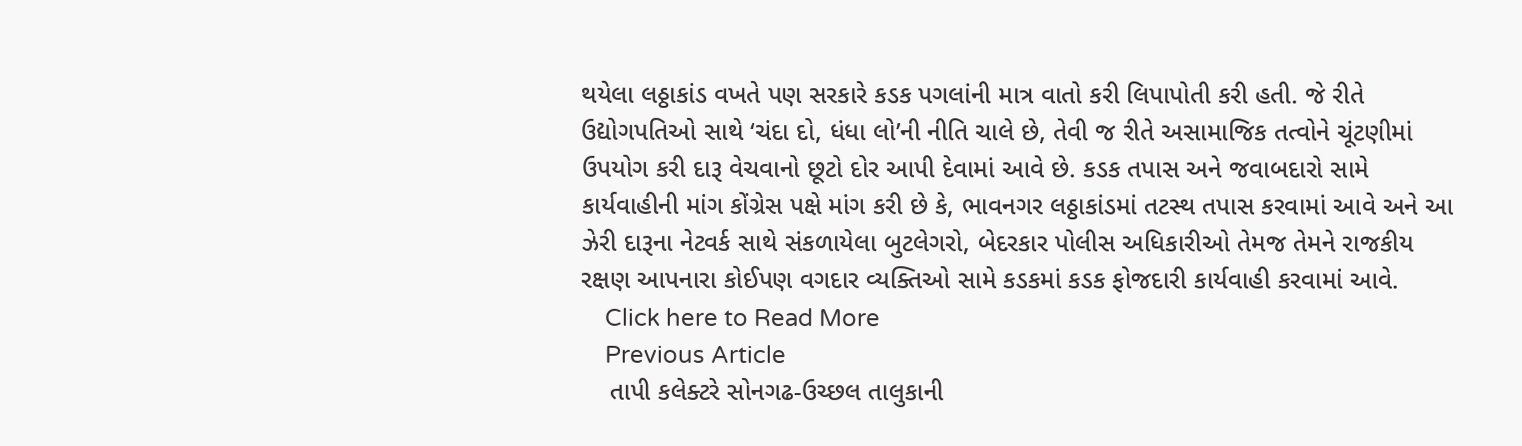થયેલા લઠ્ઠાકાંડ વખતે પણ સરકારે કડક પગલાંની માત્ર વાતો કરી લિપાપોતી કરી હતી. જે રીતે ઉદ્યોગપતિઓ સાથે ‘ચંદા દો, ધંધા લો’ની નીતિ ચાલે છે, તેવી જ રીતે અસામાજિક તત્વોને ચૂંટણીમાં ઉપયોગ કરી દારૂ વેચવાનો છૂટો દોર આપી દેવામાં આવે છે. કડક તપાસ અને જવાબદારો સામે કાર્યવાહીની માંગ કોંગ્રેસ પક્ષે માંગ કરી છે કે, ભાવનગર લઠ્ઠાકાંડમાં તટસ્થ તપાસ કરવામાં આવે અને આ ઝેરી દારૂના નેટવર્ક સાથે સંકળાયેલા બુટલેગરો, બેદરકાર પોલીસ અધિકારીઓ તેમજ તેમને રાજકીય રક્ષણ આપનારા કોઈપણ વગદાર વ્યક્તિઓ સામે કડકમાં કડક ફોજદારી કાર્યવાહી કરવામાં આવે.
    Click here to Read More
    Previous Article
    તાપી કલેક્ટરે સોનગઢ-ઉચ્છલ તાલુકાની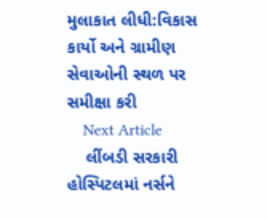મુલાકાત લીધી:વિકાસ કાર્યો અને ગ્રામીણ સેવાઓની સ્થળ પર સમીક્ષા કરી
    Next Article
    લીંબડી સરકારી હોસ્પિટલમાં નર્સને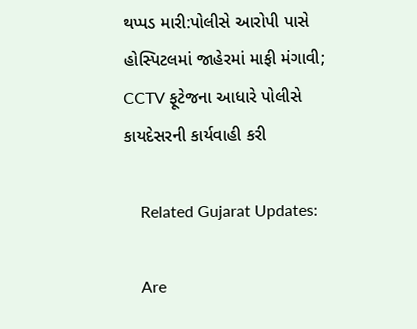થપ્પડ મારી:પોલીસે આરોપી પાસે હોસ્પિટલમાં જાહેરમાં માફી મંગાવી; CCTV ફૂટેજના આધારે પોલીસે કાયદેસરની કાર્યવાહી કરી

    Related Gujarat Updates:

    Are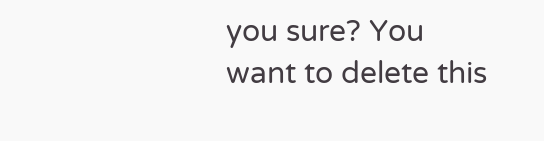you sure? You want to delete this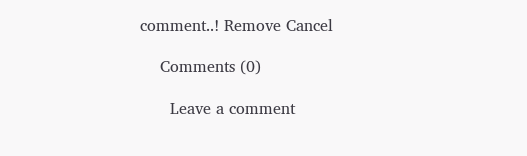comment..! Remove Cancel

    Comments (0)

      Leave a comment